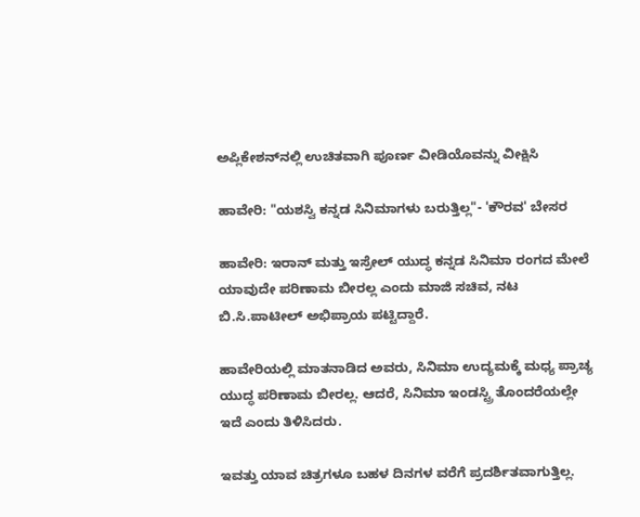ಅಪ್ಲಿಕೇಶನ್‌ನಲ್ಲಿ ಉಚಿತವಾಗಿ ಪೂರ್ಣ ವೀಡಿಯೊವನ್ನು ವೀಕ್ಷಿಸಿ

ಹಾವೇರಿ: "ಯಶಸ್ವಿ ಕನ್ನಡ ಸಿನಿಮಾಗಳು ಬರುತ್ತಿಲ್ಲ"- 'ಕೌರವ' ಬೇಸರ

ಹಾವೇರಿ: ಇರಾನ್ ಮತ್ತು ಇಸ್ರೇಲ್ ಯುದ್ಧ ಕನ್ನಡ ಸಿನಿಮಾ ರಂಗದ ಮೇಲೆ ಯಾವುದೇ ಪರಿಣಾಮ ಬೀರಲ್ಲ ಎಂದು ಮಾಜಿ ಸಚಿವ, ನಟ ಬಿ.ಸಿ.ಪಾಟೀಲ್ ಅಭಿಪ್ರಾಯ ಪಟ್ಟಿದ್ದಾರೆ.

ಹಾವೇರಿಯಲ್ಲಿ ಮಾತನಾಡಿದ ಅವರು, ಸಿನಿಮಾ ಉದ್ಯಮಕ್ಕೆ‌ ಮಧ್ಯ ಪ್ರಾಚ್ಯ ಯುದ್ಧ ಪರಿಣಾಮ ಬೀರಲ್ಲ. ಆದರೆ, ಸಿನಿಮಾ ಇಂಡಸ್ಟ್ರಿ ತೊಂದರೆಯಲ್ಲೇ ಇದೆ ಎಂದು ತಿಳಿಸಿದರು.

ಇವತ್ತು ಯಾವ ಚಿತ್ರಗಳೂ ಬಹಳ ದಿನಗಳ ವರೆಗೆ ಪ್ರದರ್ಶಿತವಾಗುತ್ತಿಲ್ಲ.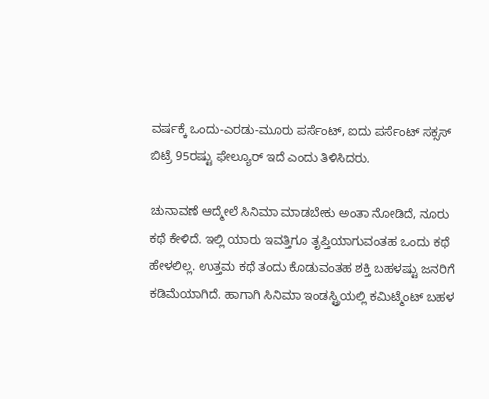ವರ್ಷಕ್ಕೆ ಒಂದು-ಎರಡು-ಮೂರು ಪರ್ಸೆಂಟ್, ಐದು ಪರ್ಸೆಂಟ್ ಸಕ್ಸಸ್ ಬಿಟ್ರೆ 95ರಷ್ಟು ಫೇಲ್ಯೂರ್ ಇದೆ ಎಂದು ತಿಳಿಸಿದರು.

ಚುನಾವಣೆ ಆದ್ಮೇಲೆ ಸಿನಿಮಾ ಮಾಡಬೇಕು ಅಂತಾ ನೋಡಿದೆ, ನೂರು ಕಥೆ ಕೇಳಿದೆ. ಇಲ್ಲಿ ಯಾರು ಇವತ್ತಿಗೂ ತೃಪ್ತಿಯಾಗುವಂತಹ ಒಂದು ಕಥೆ ಹೇಳಲಿಲ್ಲ. ಉತ್ತಮ ಕಥೆ ತಂದು ಕೊಡುವಂತಹ ಶಕ್ತಿ ಬಹಳಷ್ಟು ಜನರಿಗೆ ಕಡಿಮೆಯಾಗಿದೆ. ಹಾಗಾಗಿ ಸಿನಿಮಾ ಇಂಡಸ್ಟ್ರಿಯಲ್ಲಿ ಕಮಿಟ್ಮೆಂಟ್ ಬಹಳ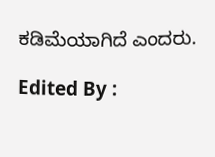ಕಡಿಮೆಯಾಗಿದೆ ಎಂದರು.

Edited By :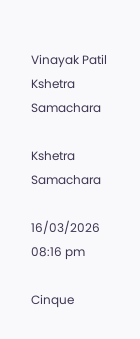Vinayak Patil
Kshetra Samachara

Kshetra Samachara

16/03/2026 08:16 pm

Cinque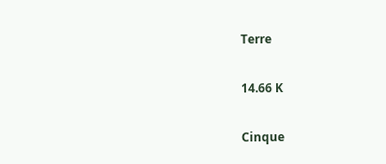Terre

14.66 K

Cinque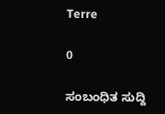Terre

0

ಸಂಬಂಧಿತ ಸುದ್ದಿ